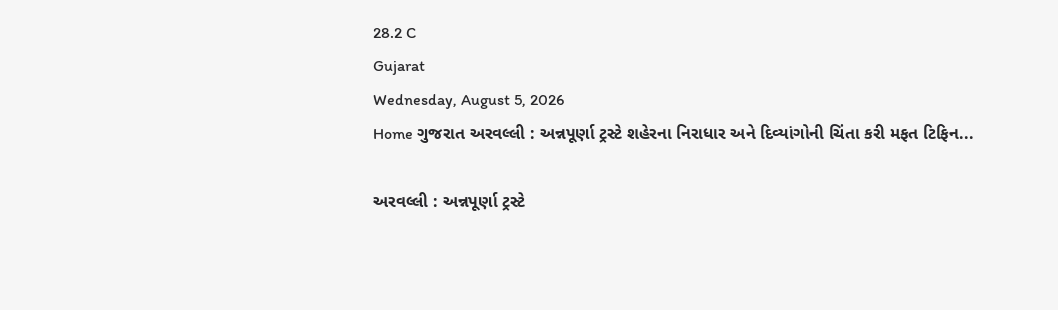28.2 C
Gujarat
Wednesday, August 5, 2026
Home ગુજરાત અરવલ્લી : અન્નપૂર્ણા ટ્રસ્ટે શહેરના નિરાધાર અને દિવ્યાંગોની ચિંતા કરી મફત ટિફિન...

અરવલ્લી : અન્નપૂર્ણા ટ્રસ્ટે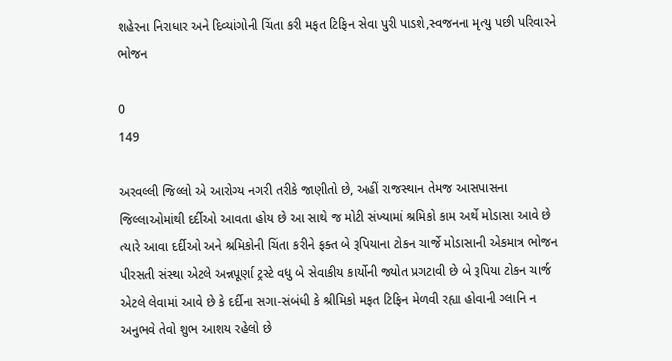શહેરના નિરાધાર અને દિવ્યાંગોની ચિંતા કરી મફત ટિફિન સેવા પુરી પાડશે,સ્વજનના મૃત્યુ પછી પરિવારને ભોજન

0
149

અરવલ્લી જિલ્લો એ આરોગ્ય નગરી તરીકે જાણીતો છે, અહીં રાજસ્થાન તેમજ આસપાસના જિલ્લાઓમાંથી દર્દીઓ આવતા હોય છે આ સાથે જ મોટી સંખ્યામાં શ્રમિકો કામ અર્થે મોડાસા આવે છે ત્યારે આવા દર્દીઓ અને શ્રમિકોની ચિંતા કરીને ફક્ત બે રૂપિયાના ટોકન ચાર્જે મોડાસાની એકમાત્ર ભોજન પીરસતી સંસ્થા એટલે અન્નપૂર્ણા ટ્રસ્ટે વધુ બે સેવાકીય કાર્યોની જ્યોત પ્રગટાવી છે બે રૂપિયા ટોકન ચાર્જ એટલે લેવામાં આવે છે કે દર્દીના સગા-સંબંધી કે શ્રીમિકો મફત ટિફિન મેળવી રહ્યા હોવાની ગ્લાનિ ન અનુભવે તેવો શુભ આશય રહેલો છે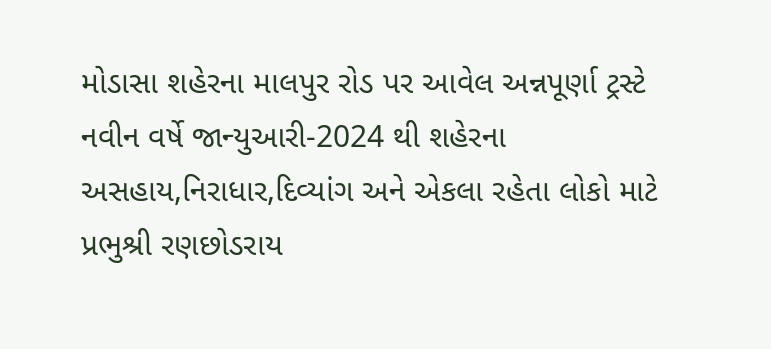મોડાસા શહેરના માલપુર રોડ પર આવેલ અન્નપૂર્ણા ટ્રસ્ટે નવીન વર્ષે જાન્યુઆરી-2024 થી શહેરના અસહાય,નિરાધાર,દિવ્યાંગ અને એકલા રહેતા લોકો માટે પ્રભુશ્રી રણછોડરાય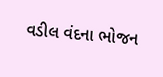વડીલ વંદના ભોજન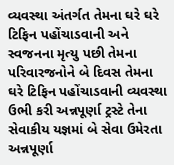વ્યવસ્થા અંતર્ગત તેમના ઘરે ઘરે ટિફિન પહોંચાડવાની અને સ્વજનના મૃત્યુ પછી તેમના પરિવારજનોને બે દિવસ તેમના ઘરે ટિફિન પહોંચાડવાની વ્યવસ્થા ઉભી કરી અન્નપૂર્ણા ટ્રસ્ટે તેના સેવાકીય યજ્ઞમાં બે સેવા ઉમેરતા અન્નપૂર્ણા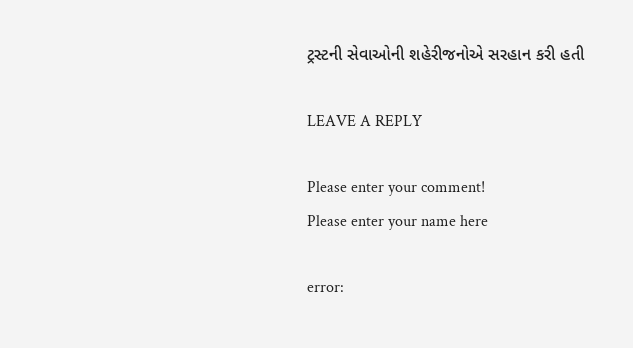ટ્રસ્ટની સેવાઓની શહેરીજનોએ સરહાન કરી હતી

LEAVE A REPLY

Please enter your comment!
Please enter your name here

error: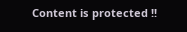Content is protected !!